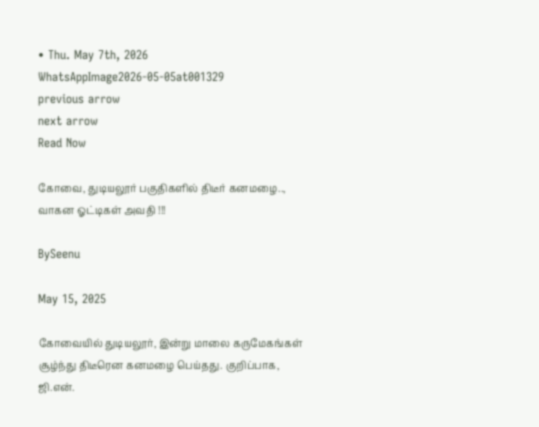• Thu. May 7th, 2026
WhatsAppImage2026-05-05at001329
previous arrow
next arrow
Read Now

கோவை, துடியலூர் பகுதிகளில் திடீர் கனமழை.., வாகன ஓட்டிகள் அவதி !!!

BySeenu

May 15, 2025

கோவையில் துடியலூர், இன்று மாலை கருமேகங்கள் சூழ்ந்து திடீரென கனமழை பெய்தது. குறிப்பாக, ஜி.என்.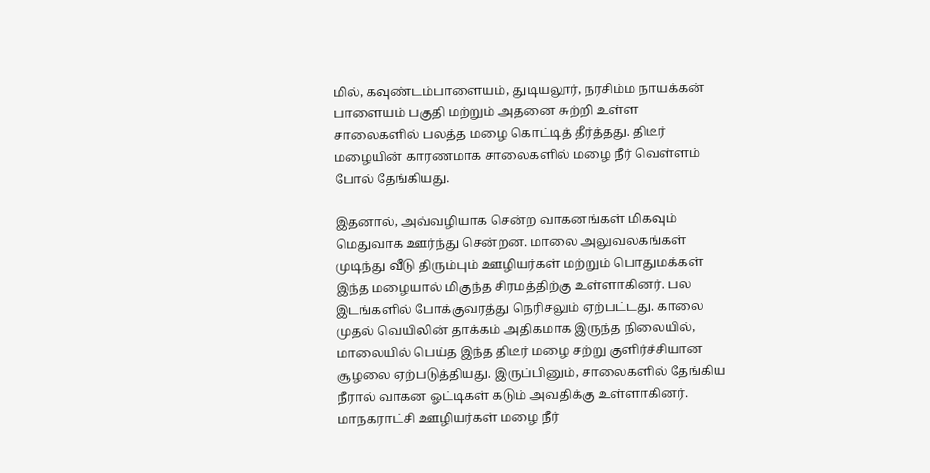மில், கவுண்டம்பாளையம், துடியலூர், நரசிம்ம நாயக்கன் பாளையம் பகுதி மற்றும் அதனை சுற்றி உள்ள சாலைகளில் பலத்த மழை கொட்டித் தீர்த்தது. திடீர் மழையின் காரணமாக சாலைகளில் மழை நீர் வெள்ளம் போல் தேங்கியது.

இதனால், அவ்வழியாக சென்ற வாகனங்கள் மிகவும் மெதுவாக ஊர்ந்து சென்றன. மாலை அலுவலகங்கள் முடிந்து வீடு திரும்பும் ஊழியர்கள் மற்றும் பொதுமக்கள் இந்த மழையால் மிகுந்த சிரமத்திற்கு உள்ளாகினர். பல இடங்களில் போக்குவரத்து நெரிசலும் ஏற்பட்டது. காலை முதல் வெயிலின் தாக்கம் அதிகமாக இருந்த நிலையில், மாலையில் பெய்த இந்த திடீர் மழை சற்று குளிர்ச்சியான சூழலை ஏற்படுத்தியது. இருப்பினும், சாலைகளில் தேங்கிய நீரால் வாகன ஓட்டிகள் கடும் அவதிக்கு உள்ளாகினர். மாநகராட்சி ஊழியர்கள் மழை நீர்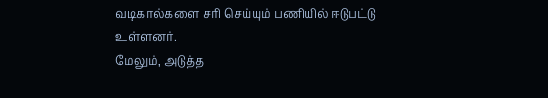வடிகால்களை சரி செய்யும் பணியில் ஈடுபட்டு உள்ளனர்.
மேலும், அடுத்த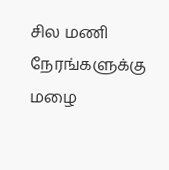சில மணி நேரங்களுக்கு மழை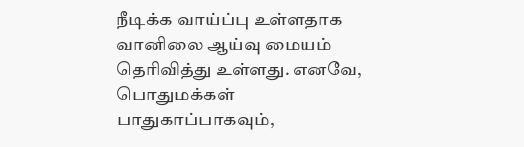நீடிக்க வாய்ப்பு உள்ளதாக வானிலை ஆய்வு மையம் தெரிவித்து உள்ளது. எனவே, பொதுமக்கள் பாதுகாப்பாகவும்,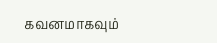கவனமாகவும்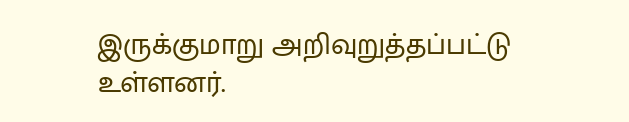இருக்குமாறு அறிவுறுத்தப்பட்டு உள்ளனர்.